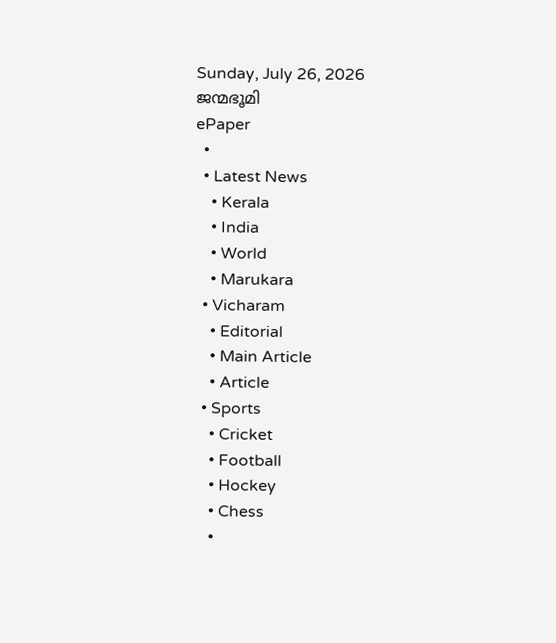Sunday, July 26, 2026
ജന്മഭൂമി
ePaper
  •
  • Latest News
    • Kerala
    • India
    • World
    • Marukara
  • Vicharam
    • Editorial
    • Main Article
    • Article
  • Sports
    • Cricket
    • Football
    • Hockey
    • Chess
    •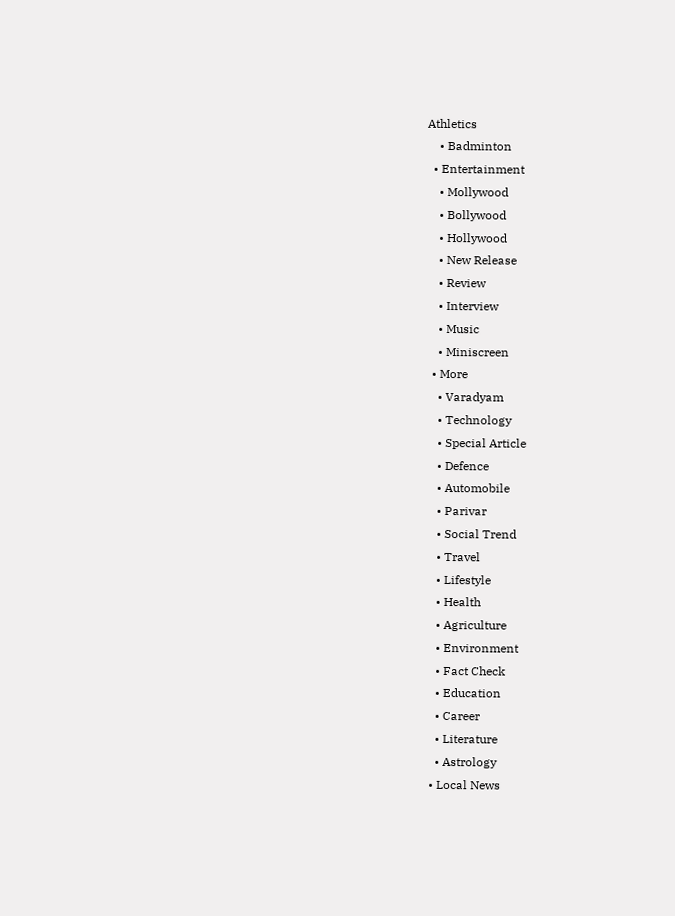Athletics
    • Badminton
  • Entertainment
    • Mollywood
    • Bollywood
    • Hollywood
    • New Release
    • Review
    • Interview
    • Music
    • Miniscreen
  • More
    • Varadyam
    • Technology
    • Special Article
    • Defence
    • Automobile
    • Parivar
    • Social Trend
    • Travel
    • Lifestyle
    • Health
    • Agriculture
    • Environment
    • Fact Check
    • Education
    • Career
    • Literature
    • Astrology
  • Local News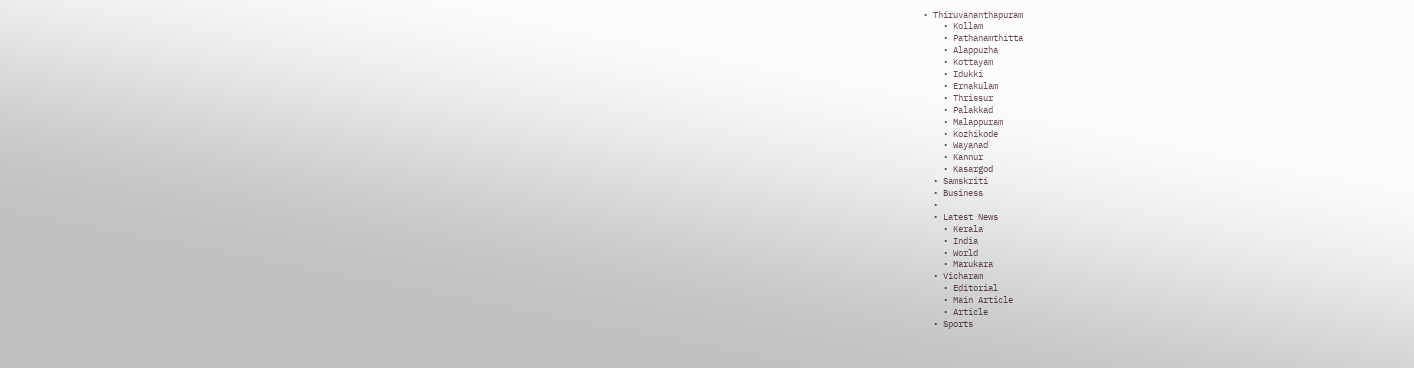• Thiruvananthapuram
    • Kollam
    • Pathanamthitta
    • Alappuzha
    • Kottayam
    • Idukki
    • Ernakulam
    • Thrissur
    • Palakkad
    • Malappuram
    • Kozhikode
    • Wayanad
    • Kannur
    • Kasargod
  • Samskriti
  • Business
  •
  • Latest News
    • Kerala
    • India
    • World
    • Marukara
  • Vicharam
    • Editorial
    • Main Article
    • Article
  • Sports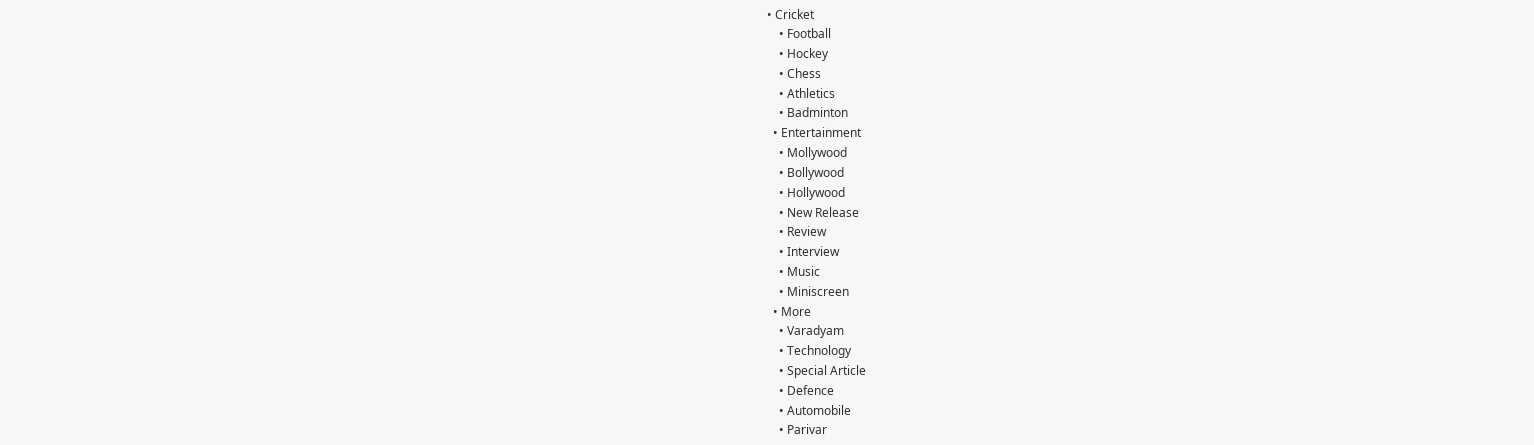• Cricket
    • Football
    • Hockey
    • Chess
    • Athletics
    • Badminton
  • Entertainment
    • Mollywood
    • Bollywood
    • Hollywood
    • New Release
    • Review
    • Interview
    • Music
    • Miniscreen
  • More
    • Varadyam
    • Technology
    • Special Article
    • Defence
    • Automobile
    • Parivar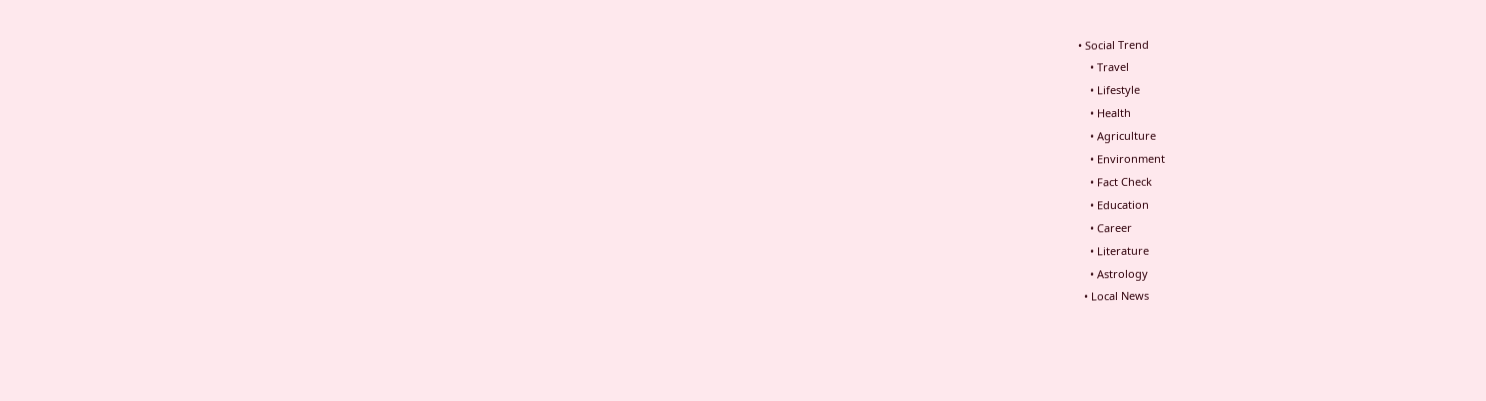• Social Trend
    • Travel
    • Lifestyle
    • Health
    • Agriculture
    • Environment
    • Fact Check
    • Education
    • Career
    • Literature
    • Astrology
  • Local News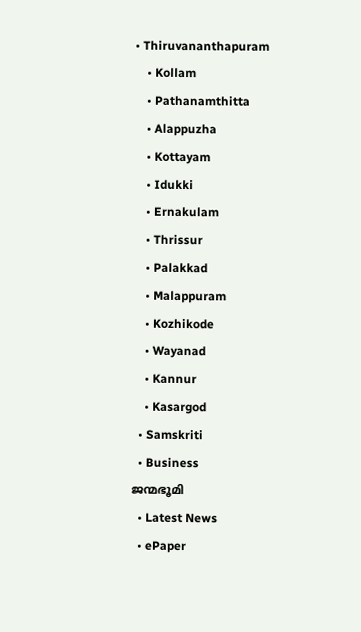• Thiruvananthapuram
    • Kollam
    • Pathanamthitta
    • Alappuzha
    • Kottayam
    • Idukki
    • Ernakulam
    • Thrissur
    • Palakkad
    • Malappuram
    • Kozhikode
    • Wayanad
    • Kannur
    • Kasargod
  • Samskriti
  • Business
ജന്മഭൂമി
  • Latest News
  • ePaper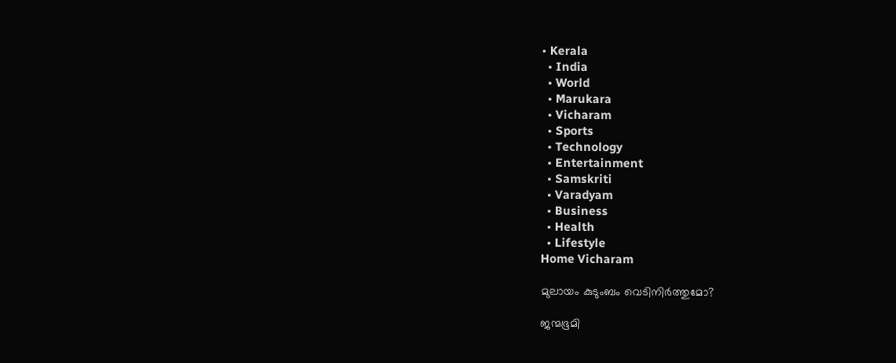• Kerala
  • India
  • World
  • Marukara
  • Vicharam
  • Sports
  • Technology
  • Entertainment
  • Samskriti
  • Varadyam
  • Business
  • Health
  • Lifestyle
Home Vicharam

മുലായം കുടുംബം വെടിനിര്‍ത്തുമോ?

ജന്മഭൂമി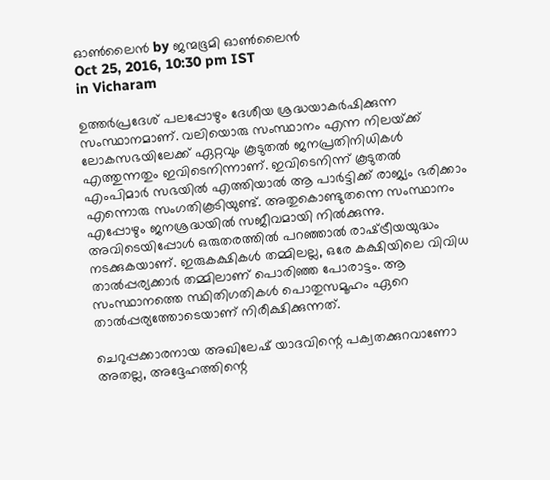ഓണ്‍ലൈന്‍ by ജന്മഭൂമി ഓണ്‍ലൈന്‍
Oct 25, 2016, 10:30 pm IST
in Vicharam

ഉത്തര്‍പ്രദേശ് പലപ്പോഴും ദേശീയ ശ്രദ്ധയാകര്‍ഷിക്കുന്ന സംസ്ഥാനമാണ്. വലിയൊരു സംസ്ഥാനം എന്ന നിലയ്‌ക്ക് ലോകസഭയിലേക്ക് ഏറ്റവും കൂടുതല്‍ ജനപ്രതിനിധികള്‍ എത്തുന്നതും ഇവിടെനിന്നാണ്. ഇവിടെനിന്ന് കൂടുതല്‍ എംപിമാര്‍ സഭയില്‍ എത്തിയാല്‍ ആ പാര്‍ട്ടിക്ക് രാജ്യം ഭരിക്കാം എന്നൊരു സംഗതികൂടിയുണ്ട്. അതുകൊണ്ടുതന്നെ സംസ്ഥാനം എപ്പോഴും ജനശ്രദ്ധയില്‍ സജീവമായി നില്‍ക്കുന്നു. അവിടെയിപ്പോള്‍ ഒരുതരത്തില്‍ പറഞ്ഞാല്‍ രാഷ്‌ട്രീയയുദ്ധം നടക്കുകയാണ്. ഇരുകക്ഷികള്‍ തമ്മിലല്ല, ഒരേ കക്ഷിയിലെ വിവിധ താല്‍പ്പര്യക്കാര്‍ തമ്മിലാണ് പൊരിഞ്ഞ പോരാട്ടം. ആ സംസ്ഥാനത്തെ സ്ഥിതിഗതികള്‍ പൊതുസമൂഹം ഏറെ താല്‍പ്പര്യത്തോടെയാണ് നിരീക്ഷിക്കുന്നത്.

ചെറുപ്പക്കാരനായ അഖിലേഷ് യാദവിന്റെ പക്വതക്കുറവാണോ അതല്ല, അദ്ദേഹത്തിന്റെ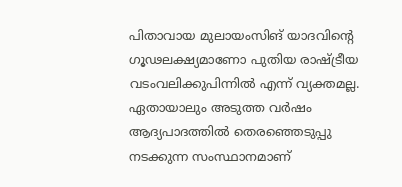പിതാവായ മുലായംസിങ് യാദവിന്റെ ഗൂഢലക്ഷ്യമാണോ പുതിയ രാഷ്‌ട്രീയ വടംവലിക്കുപിന്നില്‍ എന്ന് വ്യക്തമല്ല. ഏതായാലും അടുത്ത വര്‍ഷം ആദ്യപാദത്തില്‍ തെരഞ്ഞെടുപ്പു നടക്കുന്ന സംസ്ഥാനമാണ്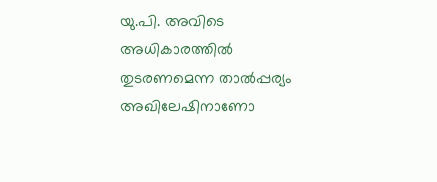യു.പി. അവിടെ അധികാരത്തില്‍ തുടരണമെന്ന താല്‍പ്പര്യം അഖിലേഷിനാണോ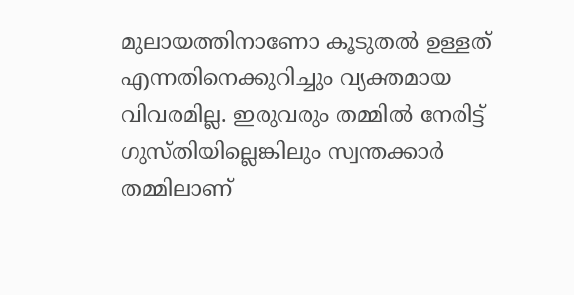മുലായത്തിനാണോ കൂടുതല്‍ ഉള്ളത് എന്നതിനെക്കുറിച്ചും വ്യക്തമായ വിവരമില്ല. ഇരുവരും തമ്മില്‍ നേരിട്ട് ഗുസ്തിയില്ലെങ്കിലും സ്വന്തക്കാര്‍ തമ്മിലാണ്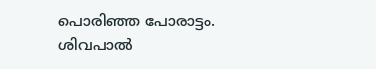പൊരിഞ്ഞ പോരാട്ടം. ശിവപാല്‍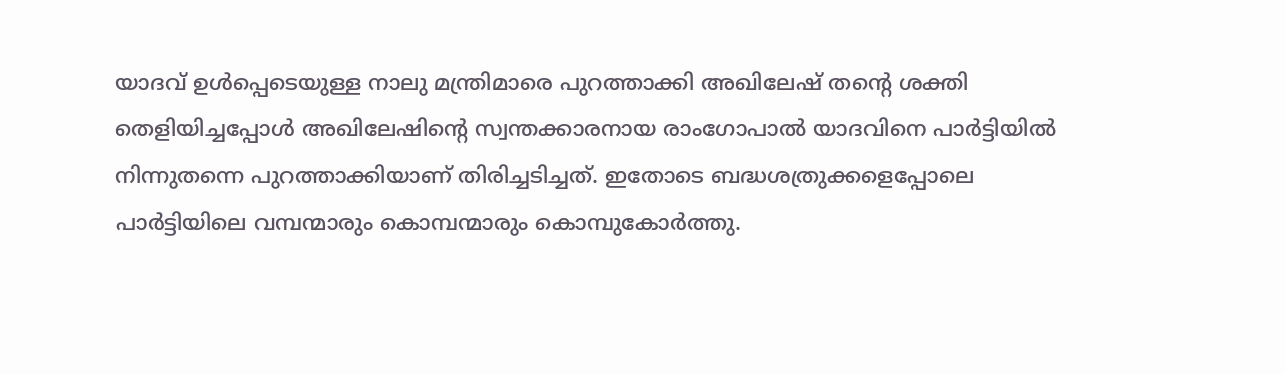യാദവ് ഉള്‍പ്പെടെയുള്ള നാലു മന്ത്രിമാരെ പുറത്താക്കി അഖിലേഷ് തന്റെ ശക്തി തെളിയിച്ചപ്പോള്‍ അഖിലേഷിന്റെ സ്വന്തക്കാരനായ രാംഗോപാല്‍ യാദവിനെ പാര്‍ട്ടിയില്‍ നിന്നുതന്നെ പുറത്താക്കിയാണ് തിരിച്ചടിച്ചത്. ഇതോടെ ബദ്ധശത്രുക്കളെപ്പോലെ പാര്‍ട്ടിയിലെ വമ്പന്മാരും കൊമ്പന്മാരും കൊമ്പുകോര്‍ത്തു.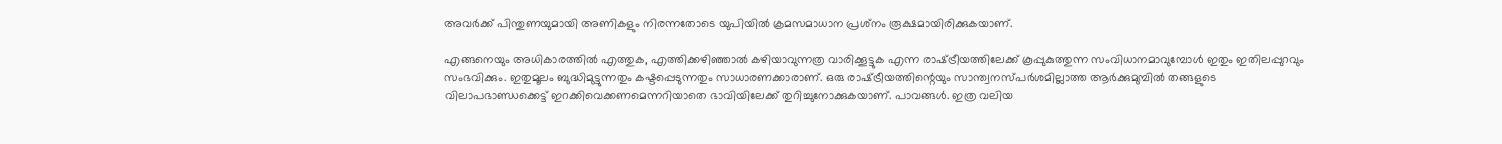അവര്‍ക്ക് പിന്തുണയുമായി അണികളും നിരന്നതോടെ യുപിയില്‍ ക്രമസമാധാന പ്രശ്‌നം രൂക്ഷമായിരിക്കുകയാണ്.

എങ്ങനെയും അധികാരത്തില്‍ എത്തുക, എത്തിക്കഴിഞ്ഞാല്‍ കഴിയാവുന്നത്ര വാരിക്കൂട്ടുക എന്ന രാഷ്‌ട്രീയത്തിലേക്ക് കൂപ്പുകുത്തുന്ന സംവിധാനമാവുമ്പോള്‍ ഇതും ഇതിലപ്പുറവും സംഭവിക്കും. ഇതുമൂലം ബുദ്ധിമുട്ടുന്നതും കഷ്ടപ്പെടുന്നതും സാധാരണക്കാരാണ്. ഒരു രാഷ്‌ട്രീയത്തിന്റെയും സാന്ത്വനസ്പര്‍ശമില്ലാത്ത ആര്‍ക്കുമുമ്പില്‍ തങ്ങളുടെ വിലാപഭാണ്ഡക്കെട്ട് ഇറക്കിവെക്കണമെന്നറിയാതെ ഭാവിയിലേക്ക് തുറിച്ചുനോക്കുകയാണ്. പാവങ്ങള്‍. ഇത്ര വലിയ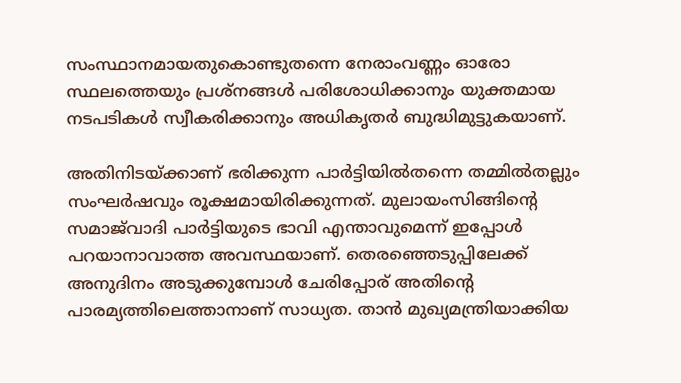സംസ്ഥാനമായതുകൊണ്ടുതന്നെ നേരാംവണ്ണം ഓരോ സ്ഥലത്തെയും പ്രശ്‌നങ്ങള്‍ പരിശോധിക്കാനും യുക്തമായ നടപടികള്‍ സ്വീകരിക്കാനും അധികൃതര്‍ ബുദ്ധിമുട്ടുകയാണ്.

അതിനിടയ്‌ക്കാണ് ഭരിക്കുന്ന പാര്‍ട്ടിയില്‍തന്നെ തമ്മില്‍തല്ലും സംഘര്‍ഷവും രൂക്ഷമായിരിക്കുന്നത്. മുലായംസിങ്ങിന്റെ സമാജ്‌വാദി പാര്‍ട്ടിയുടെ ഭാവി എന്താവുമെന്ന് ഇപ്പോള്‍ പറയാനാവാത്ത അവസ്ഥയാണ്. തെരഞ്ഞെടുപ്പിലേക്ക് അനുദിനം അടുക്കുമ്പോള്‍ ചേരിപ്പോര് അതിന്റെ പാരമ്യത്തിലെത്താനാണ് സാധ്യത. താന്‍ മുഖ്യമന്ത്രിയാക്കിയ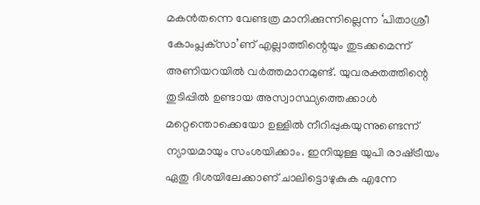മകന്‍തന്നെ വേണ്ടത്ര മാനിക്കുന്നില്ലെന്ന ‘പിതാശ്രീ കോംപ്ലക്‌സാ’ണ് എല്ലാത്തിന്റെയും തുടക്കമെന്ന് അണിയറയില്‍ വര്‍ത്തമാനമുണ്ട്. യുവരക്തത്തിന്റെ തുടിപ്പില്‍ ഉണ്ടായ അസ്വാസ്ഥ്യത്തെക്കാള്‍ മറ്റെന്തൊക്കെയോ ഉള്ളില്‍ നീറിപ്പുകയുന്നുണ്ടെന്ന് ന്യായമായും സംശയിക്കാം. ഇനിയുള്ള യുപി രാഷ്‌ട്രീയം ഏതു ദിശയിലേക്കാണ് ചാലിട്ടൊഴുകുക എന്നേ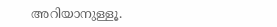അറിയാനുള്ളൂ.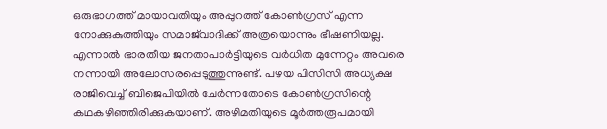ഒരുഭാഗത്ത് മായാവതിയും അപ്പുറത്ത് കോണ്‍ഗ്രസ് എന്ന നോക്കുകുത്തിയും സമാജ്‌വാദിക്ക് അത്രയൊന്നും ഭീഷണിയല്ല. എന്നാല്‍ ഭാരതീയ ജനതാപാര്‍ട്ടിയുടെ വര്‍ധിത മുന്നേറ്റം അവരെ നന്നായി അലോസരപ്പെടുത്തുന്നുണ്ട്. പഴയ പിസിസി അധ്യക്ഷ രാജിവെച്ച് ബിജെപിയില്‍ ചേര്‍ന്നതോടെ കോണ്‍ഗ്രസിന്റെ കഥകഴിഞ്ഞിരിക്കുകയാണ്. അഴിമതിയുടെ മൂര്‍ത്തരൂപമായി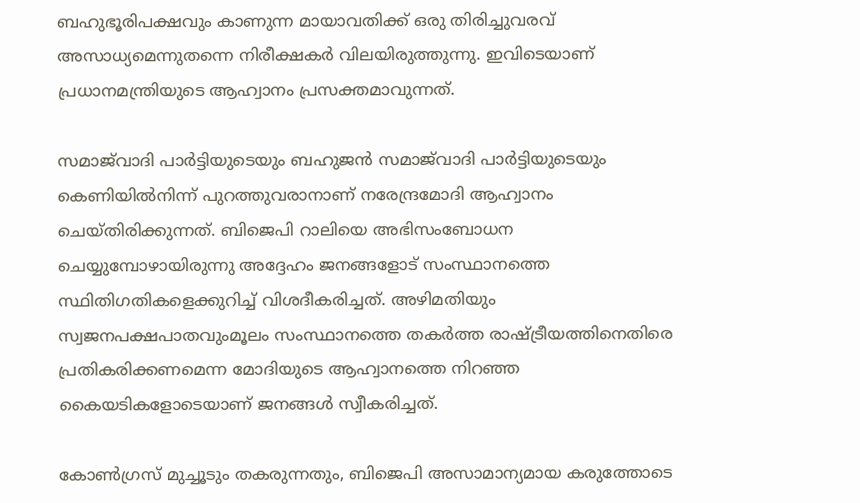ബഹുഭൂരിപക്ഷവും കാണുന്ന മായാവതിക്ക് ഒരു തിരിച്ചുവരവ് അസാധ്യമെന്നുതന്നെ നിരീക്ഷകര്‍ വിലയിരുത്തുന്നു. ഇവിടെയാണ് പ്രധാനമന്ത്രിയുടെ ആഹ്വാനം പ്രസക്തമാവുന്നത്.

സമാജ്‌വാദി പാര്‍ട്ടിയുടെയും ബഹുജന്‍ സമാജ്‌വാദി പാര്‍ട്ടിയുടെയും കെണിയില്‍നിന്ന് പുറത്തുവരാനാണ് നരേന്ദ്രമോദി ആഹ്വാനം ചെയ്തിരിക്കുന്നത്. ബിജെപി റാലിയെ അഭിസംബോധന ചെയ്യുമ്പോഴായിരുന്നു അദ്ദേഹം ജനങ്ങളോട് സംസ്ഥാനത്തെ സ്ഥിതിഗതികളെക്കുറിച്ച് വിശദീകരിച്ചത്. അഴിമതിയും സ്വജനപക്ഷപാതവുംമൂലം സംസ്ഥാനത്തെ തകര്‍ത്ത രാഷ്‌ട്രീയത്തിനെതിരെ പ്രതികരിക്കണമെന്ന മോദിയുടെ ആഹ്വാനത്തെ നിറഞ്ഞ കൈയടികളോടെയാണ് ജനങ്ങള്‍ സ്വീകരിച്ചത്.

കോണ്‍ഗ്രസ് മുച്ചൂടും തകരുന്നതും, ബിജെപി അസാമാന്യമായ കരുത്തോടെ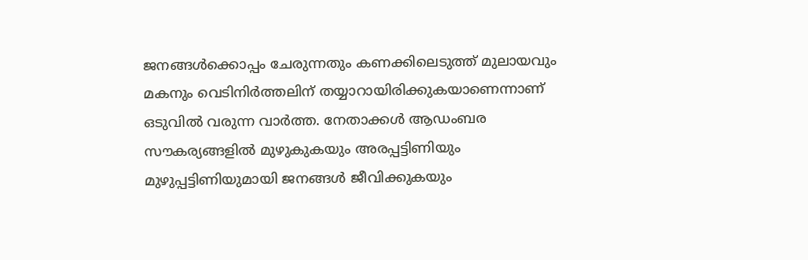ജനങ്ങള്‍ക്കൊപ്പം ചേരുന്നതും കണക്കിലെടുത്ത് മുലായവും മകനും വെടിനിര്‍ത്തലിന് തയ്യാറായിരിക്കുകയാണെന്നാണ് ഒടുവില്‍ വരുന്ന വാര്‍ത്ത. നേതാക്കള്‍ ആഡംബര സൗകര്യങ്ങളില്‍ മുഴുകുകയും അരപ്പട്ടിണിയും മുഴുപ്പട്ടിണിയുമായി ജനങ്ങള്‍ ജീവിക്കുകയും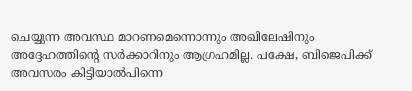ചെയ്യുന്ന അവസ്ഥ മാറണമെന്നൊന്നും അഖിലേഷിനും അദ്ദേഹത്തിന്റെ സര്‍ക്കാറിനും ആഗ്രഹമില്ല. പക്ഷേ, ബിജെപിക്ക് അവസരം കിട്ടിയാല്‍പിന്നെ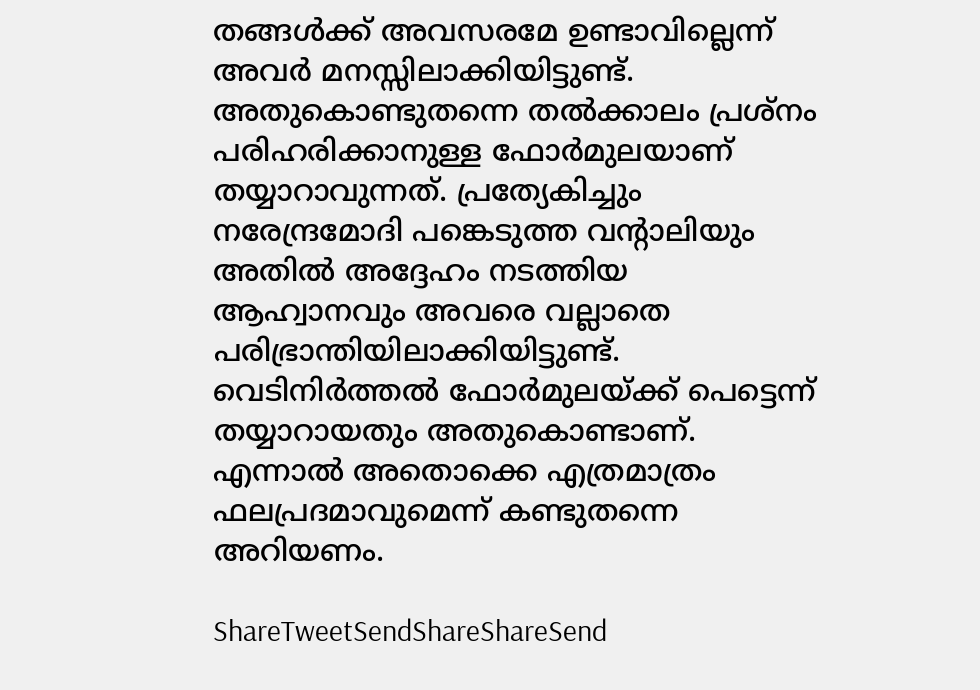തങ്ങള്‍ക്ക് അവസരമേ ഉണ്ടാവില്ലെന്ന് അവര്‍ മനസ്സിലാക്കിയിട്ടുണ്ട്. അതുകൊണ്ടുതന്നെ തല്‍ക്കാലം പ്രശ്‌നം പരിഹരിക്കാനുള്ള ഫോര്‍മുലയാണ് തയ്യാറാവുന്നത്. പ്രത്യേകിച്ചും നരേന്ദ്രമോദി പങ്കെടുത്ത വന്റാലിയും അതില്‍ അദ്ദേഹം നടത്തിയ ആഹ്വാനവും അവരെ വല്ലാതെ പരിഭ്രാന്തിയിലാക്കിയിട്ടുണ്ട്. വെടിനിര്‍ത്തല്‍ ഫോര്‍മുലയ്‌ക്ക് പെട്ടെന്ന് തയ്യാറായതും അതുകൊണ്ടാണ്. എന്നാല്‍ അതൊക്കെ എത്രമാത്രം ഫലപ്രദമാവുമെന്ന് കണ്ടുതന്നെ അറിയണം.

ShareTweetSendShareShareSend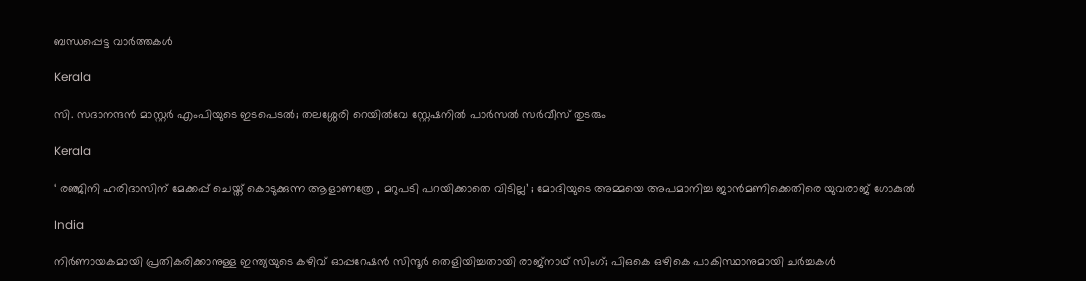ബന്ധപ്പെട്ട വാര്‍ത്തകള്‍

Kerala

സി. സദാനന്ദൻ മാസ്റ്റർ എംപിയുടെ ഇടപെടൽ; തലശ്ശേരി റെയിൽവേ സ്റ്റേഷനിൽ പാർസൽ സർവീസ് തുടരും

Kerala

‘ രഞ്ജിനി ഹരിദാസിന് മേക്കപ്പ് ചെയ്ത് കൊടുക്കുന്ന ആളാണത്രേ , മറുപടി പറയിക്കാതെ വിടില്ല’ ; മോദിയുടെ അമ്മയെ അപമാനിച്ച ജാൻമണിക്കെതിരെ യുവരാജ് ഗോകുൽ

India

നിർണായകമായി പ്രതികരിക്കാനുള്ള ഇന്ത്യയുടെ കഴിവ് ഓപ്പറേഷൻ സിന്ദൂർ തെളിയിച്ചതായി രാജ്‌നാഥ് സിംഗ്; പി‌ഒ‌കെ ഒഴികെ പാകിസ്ഥാനുമായി ചർച്ചകൾ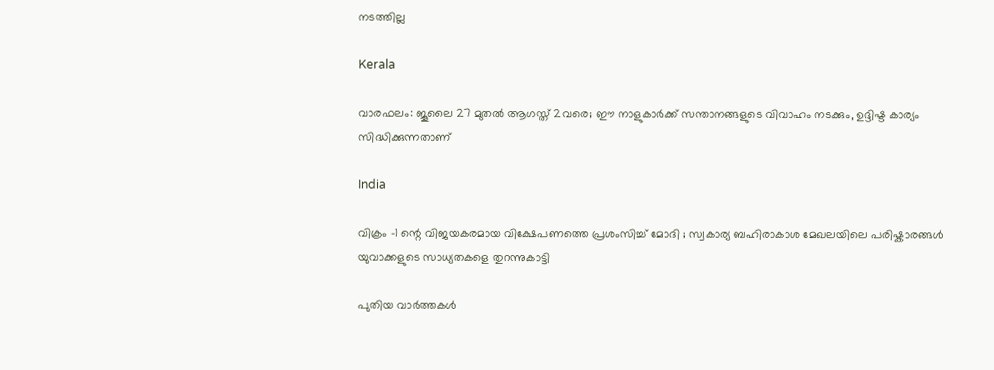നടത്തില്ല

Kerala

വാരഫലം: ജൂലൈ 27 മുതല്‍ ആഗസ്ത് 2വരെ; ഈ നാളുകാര്‍ക്ക് സന്താനങ്ങളുടെ വിവാഹം നടക്കും, ഉദ്ദിഷ്ട കാര്യം സിദ്ധിക്കുന്നതാണ്

India

വിക്രം -1 ന്റെ വിജയകരമായ വിക്ഷേപണത്തെ പ്രശംസിച്ച് മോദി ; സ്വകാര്യ ബഹിരാകാശ മേഖലയിലെ പരിഷ്കാരങ്ങൾ യുവാക്കളുടെ സാധ്യതകളെ തുറന്നുകാട്ടി

പുതിയ വാര്‍ത്തകള്‍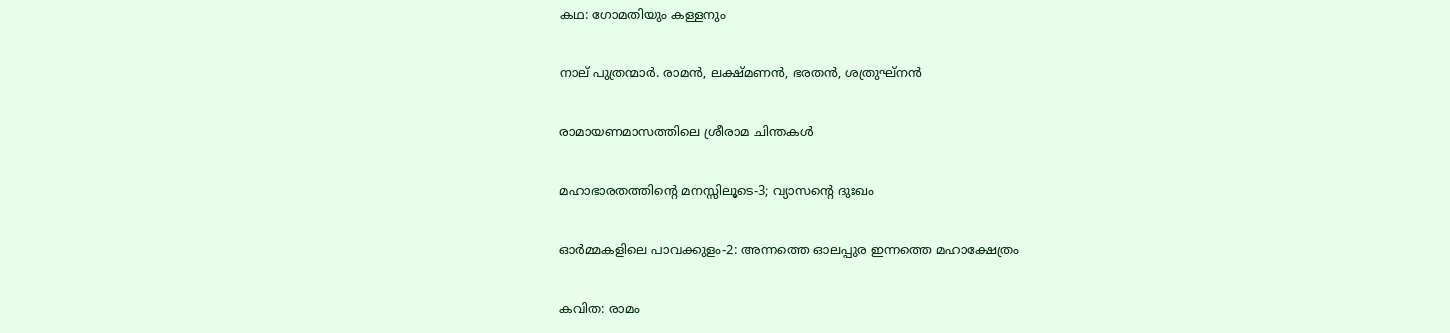കഥ: ഗോമതിയും കള്ളനും

നാല് പുത്രന്മാര്‍. രാമന്‍, ലക്ഷ്മണന്‍, ഭരതന്‍, ശത്രുഘ്‌നന്‍

രാമായണമാസത്തിലെ ശ്രീരാമ ചിന്തകള്‍

മഹാഭാരതത്തിന്റെ മനസ്സിലൂടെ-3; വ്യാസന്റെ ദുഃഖം

ഓര്‍മ്മകളിലെ പാവക്കുളം-2: അന്നത്തെ ഓലപ്പുര ഇന്നത്തെ മഹാക്ഷേത്രം

കവിത: രാമം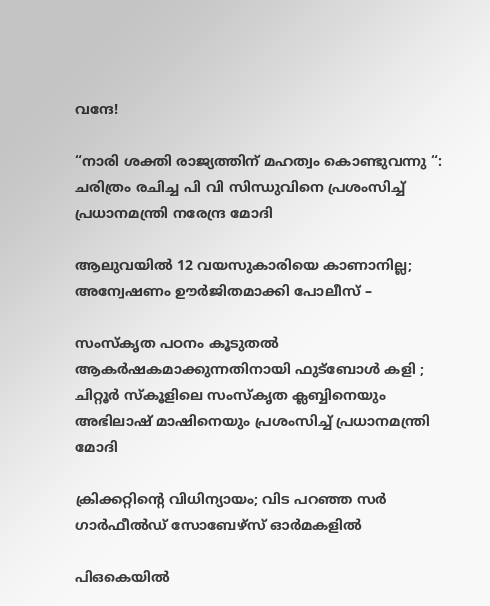വന്ദേ!

“നാരി ശക്തി രാജ്യത്തിന് മഹത്വം കൊണ്ടുവന്നു “: ചരിത്രം രചിച്ച പി വി സിന്ധുവിനെ പ്രശംസിച്ച് പ്രധാനമന്ത്രി നരേന്ദ്ര മോദി

ആലുവയില്‍ 12 വയസുകാരിയെ കാണാനില്ല; അന്വേഷണം ഊര്‍ജിതമാക്കി പോലീസ് –

സംസ്‌കൃത പഠനം കൂടുതൽ ആകർഷകമാക്കുന്നതിനായി ഫുട്‌ബോൾ കളി ; ചിറ്റൂർ സ്കൂളിലെ സംസ്കൃത ക്ലബ്ബിനെയും അഭിലാഷ് മാഷിനെയും പ്രശംസിച്ച് പ്രധാനമന്ത്രി മോദി

ക്രിക്കറ്റിന്റെ വിധിന്യായം; വിട പറഞ്ഞ സര്‍ ഗാര്‍ഫീല്‍ഡ് സോബേഴ്‌സ് ഓര്‍മകളില്‍

പിഒകെയിൽ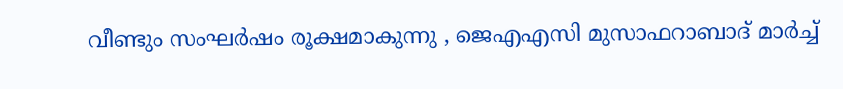വീണ്ടും സംഘർഷം രൂക്ഷമാകുന്നു , ജെഎഎസി മുസാഫറാബാദ് മാർച്ച്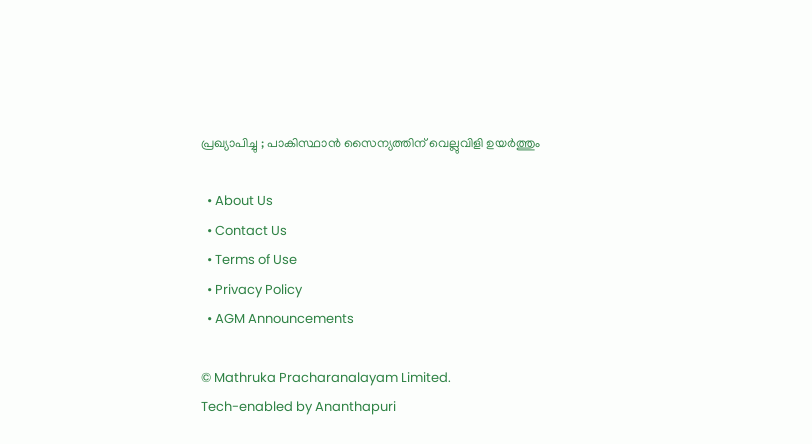പ്രഖ്യാപിച്ചു ; പാകിസ്ഥാൻ സൈന്യത്തിന് വെല്ലുവിളി ഉയർത്തും

  • About Us
  • Contact Us
  • Terms of Use
  • Privacy Policy
  • AGM Announcements

© Mathruka Pracharanalayam Limited.
Tech-enabled by Ananthapuri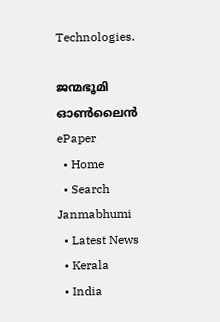Technologies.

ജന്മഭൂമി ഓണ്‍ലൈന്‍
ePaper
  • Home
  • Search Janmabhumi
  • Latest News
  • Kerala
  • India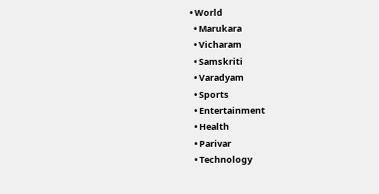• World
  • Marukara
  • Vicharam
  • Samskriti
  • Varadyam
  • Sports
  • Entertainment
  • Health
  • Parivar
  • Technology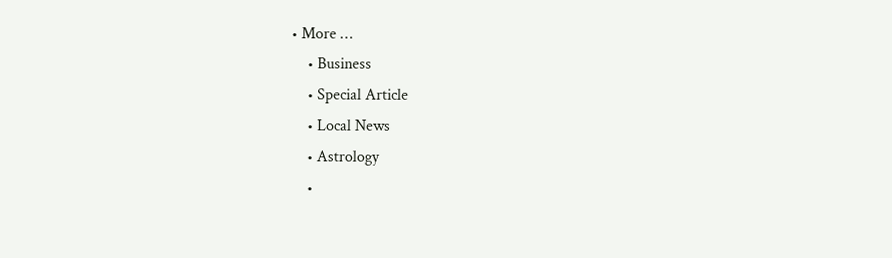• More …
    • Business
    • Special Article
    • Local News
    • Astrology
    •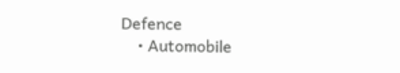Defence
    • Automobile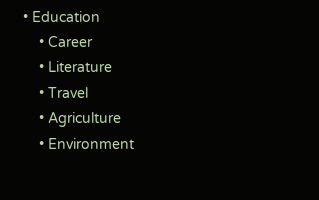• Education
    • Career
    • Literature
    • Travel
    • Agriculture
    • Environment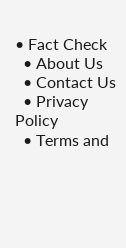• Fact Check
  • About Us
  • Contact Us
  • Privacy Policy
  • Terms and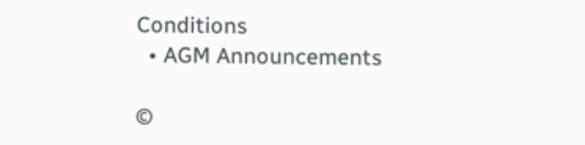Conditions
  • AGM Announcements

©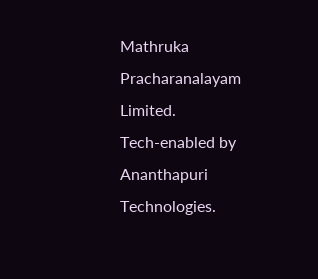Mathruka Pracharanalayam Limited.
Tech-enabled by Ananthapuri Technologies.